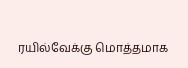ரயில்வேக்கு மொத்தமாக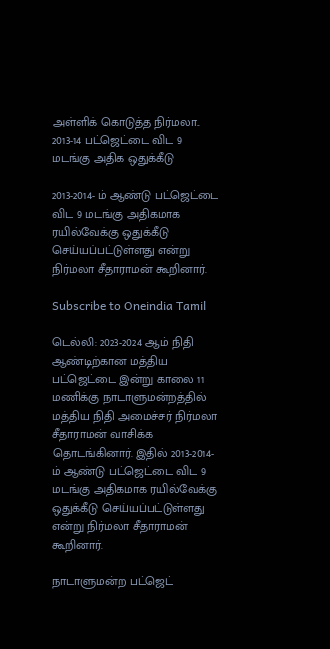அள்ளிக் கொடுத்த நிர்மலா.. 2013-14 பட்ஜெட்டை விட 9 மடங்கு அதிக ஒதுக்கீடு

2013-2014- ம் ஆண்டு பட்ஜெட்டை விட 9 மடங்கு அதிகமாக ரயில்வேக்கு ஒதுக்கீடு செய்யப்பட்டுள்ளது என்று நிர்மலா சீதாராமன் கூறினார்.

Subscribe to Oneindia Tamil

டெல்லி: 2023-2024 ஆம் நிதி ஆண்டிற்கான மத்திய பட்ஜெட்டை இன்று காலை 11 மணிக்கு நாடாளுமன்றத்தில் மத்திய நிதி அமைச்சர் நிர்மலா சீதாராமன் வாசிக்க தொடங்கினார். இதில் 2013-2014- ம் ஆண்டு பட்ஜெட்டை விட 9 மடங்கு அதிகமாக ரயில்வேக்கு ஒதுக்கீடு செய்யப்பட்டுள்ளது என்று நிர்மலா சீதாராமன் கூறினார்.

நாடாளுமன்ற பட்ஜெட்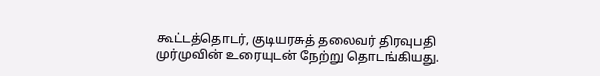கூட்டத்தொடர், குடியரசுத் தலைவர் திரவுபதி முர்முவின் உரையுடன் நேற்று தொடங்கியது.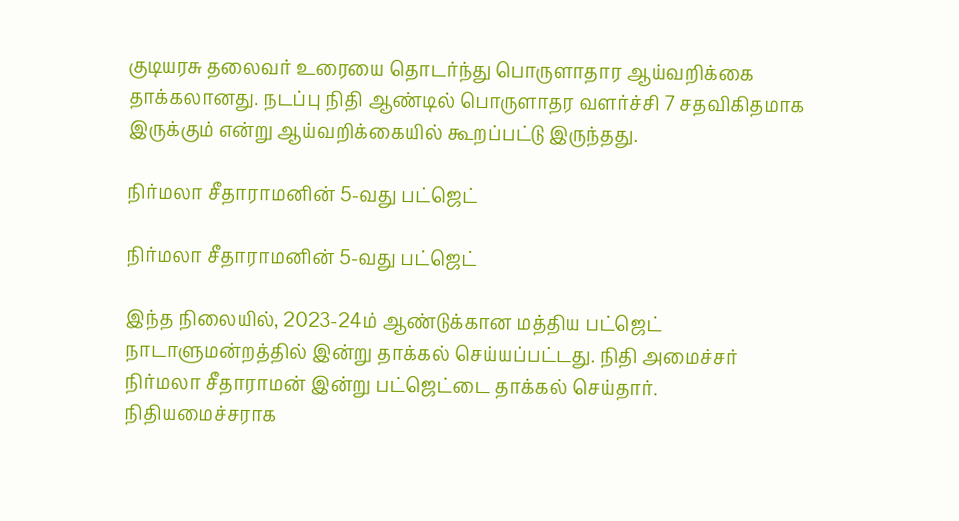குடியரசு தலைவர் உரையை தொடர்ந்து பொருளாதார ஆய்வறிக்கை தாக்கலானது. நடப்பு நிதி ஆண்டில் பொருளாதர வளர்ச்சி 7 சதவிகிதமாக இருக்கும் என்று ஆய்வறிக்கையில் கூறப்பட்டு இருந்தது.

நிர்மலா சீதாராமனின் 5-வது பட்ஜெட்

நிர்மலா சீதாராமனின் 5-வது பட்ஜெட்

இந்த நிலையில், 2023-24ம் ஆண்டுக்கான மத்திய பட்ஜெட் நாடாளுமன்றத்தில் இன்று தாக்கல் செய்யப்பட்டது. நிதி அமைச்சர் நிர்மலா சீதாராமன் இன்று பட்ஜெட்டை தாக்கல் செய்தார். நிதியமைச்சராக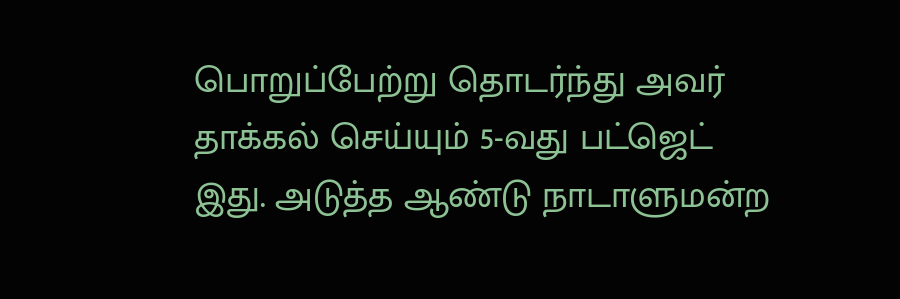பொறுப்பேற்று தொடர்ந்து அவர் தாக்கல் செய்யும் 5-வது பட்ஜெட் இது. அடுத்த ஆண்டு நாடாளுமன்ற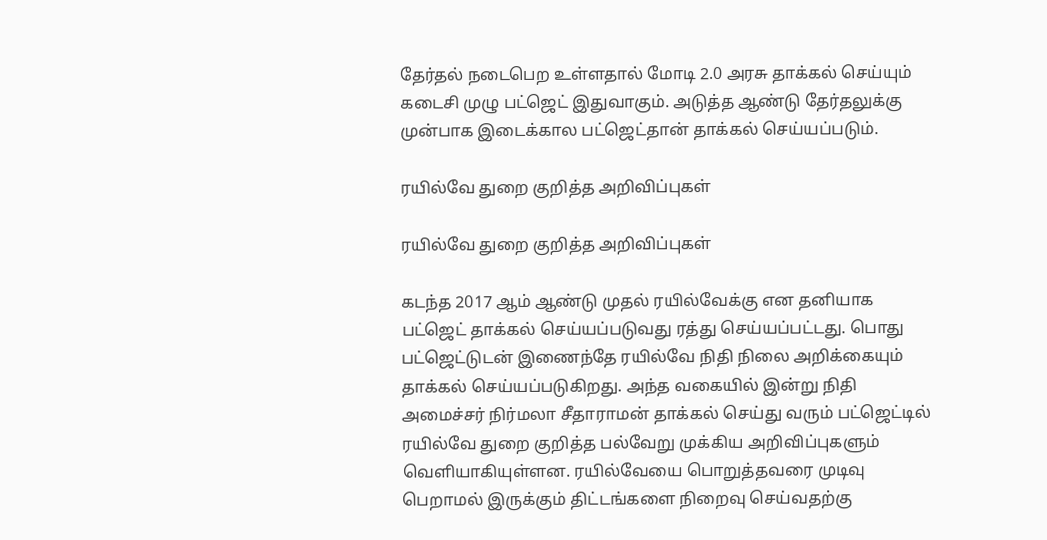தேர்தல் நடைபெற உள்ளதால் மோடி 2.0 அரசு தாக்கல் செய்யும் கடைசி முழு பட்ஜெட் இதுவாகும். அடுத்த ஆண்டு தேர்தலுக்கு முன்பாக இடைக்கால பட்ஜெட்தான் தாக்கல் செய்யப்படும்.

ரயில்வே துறை குறித்த அறிவிப்புகள்

ரயில்வே துறை குறித்த அறிவிப்புகள்

கடந்த 2017 ஆம் ஆண்டு முதல் ரயில்வேக்கு என தனியாக பட்ஜெட் தாக்கல் செய்யப்படுவது ரத்து செய்யப்பட்டது. பொது பட்ஜெட்டுடன் இணைந்தே ரயில்வே நிதி நிலை அறிக்கையும் தாக்கல் செய்யப்படுகிறது. அந்த வகையில் இன்று நிதி அமைச்சர் நிர்மலா சீதாராமன் தாக்கல் செய்து வரும் பட்ஜெட்டில் ரயில்வே துறை குறித்த பல்வேறு முக்கிய அறிவிப்புகளும் வெளியாகியுள்ளன. ரயில்வேயை பொறுத்தவரை முடிவு பெறாமல் இருக்கும் திட்டங்களை நிறைவு செய்வதற்கு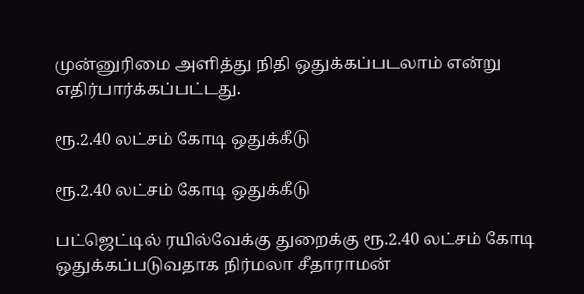முன்னுரிமை அளித்து நிதி ஒதுக்கப்படலாம் என்று எதிர்பார்க்கப்பட்டது.

ரூ.2.40 லட்சம் கோடி ஒதுக்கீடு

ரூ.2.40 லட்சம் கோடி ஒதுக்கீடு

பட்ஜெட்டில் ரயில்வேக்கு துறைக்கு ரூ.2.40 லட்சம் கோடி ஒதுக்கப்படுவதாக நிர்மலா சீதாராமன்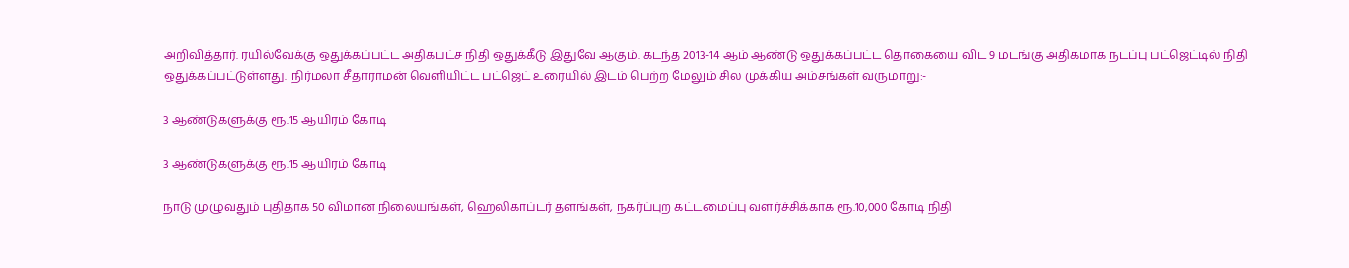அறிவித்தார். ரயில்வேக்கு ஒதுக்கப்பட்ட அதிகபட்ச நிதி ஒதுக்கீடு இதுவே ஆகும். கடந்த 2013-14 ஆம் ஆண்டு ஒதுக்கப்பட்ட தொகையை விட 9 மடங்கு அதிகமாக நடப்பு பட்ஜெட்டில் நிதி ஒதுக்கப்பட்டுள்ளது. நிர்மலா சீதாராமன் வெளியிட்ட பட்ஜெட் உரையில் இடம் பெற்ற மேலும் சில முக்கிய அம்சங்கள் வருமாறு:-

3 ஆண்டுகளுக்கு ரூ.15 ஆயிரம் கோடி

3 ஆண்டுகளுக்கு ரூ.15 ஆயிரம் கோடி

நாடு முழுவதும் புதிதாக 50 விமான நிலையங்கள், ஹெலிகாப்டர் தளங்கள், நகர்ப்புற கட்டமைப்பு வளர்ச்சிக்காக ரூ.10,000 கோடி நிதி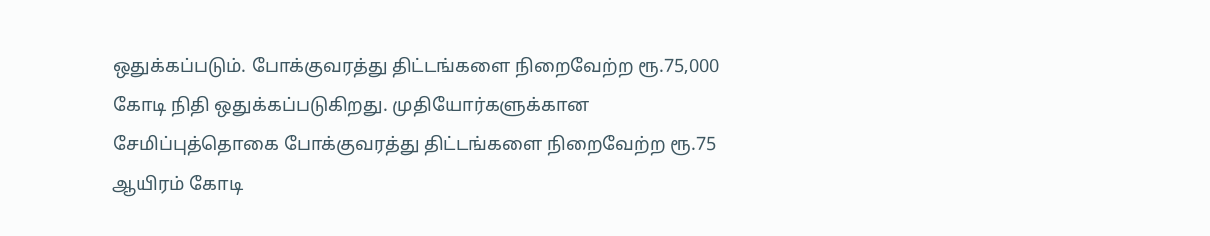ஒதுக்கப்படும். போக்குவரத்து திட்டங்களை நிறைவேற்ற ரூ.75,000 கோடி நிதி ஒதுக்கப்படுகிறது. முதியோர்களுக்கான சேமிப்புத்தொகை போக்குவரத்து திட்டங்களை நிறைவேற்ற ரூ.75 ஆயிரம் கோடி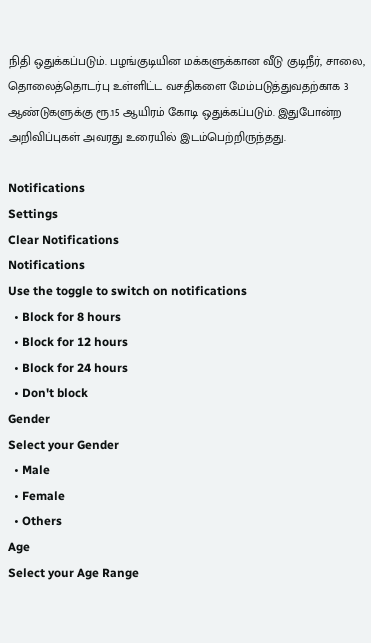நிதி ஒதுக்கப்படும். பழங்குடியின மக்களுக்கான வீடு குடிநீர், சாலை, தொலைத்தொடர்பு உள்ளிட்ட வசதிகளை மேம்படுத்துவதற்காக 3 ஆண்டுகளுக்கு ரூ.15 ஆயிரம் கோடி ஒதுக்கப்படும். இதுபோன்ற அறிவிப்புகள் அவரது உரையில் இடம்பெற்றிருந்தது.

Notifications
Settings
Clear Notifications
Notifications
Use the toggle to switch on notifications
  • Block for 8 hours
  • Block for 12 hours
  • Block for 24 hours
  • Don't block
Gender
Select your Gender
  • Male
  • Female
  • Others
Age
Select your Age Range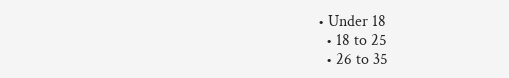• Under 18
  • 18 to 25
  • 26 to 35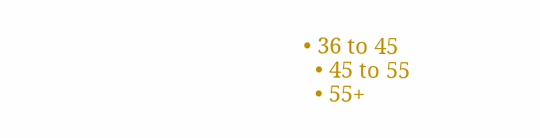• 36 to 45
  • 45 to 55
  • 55+